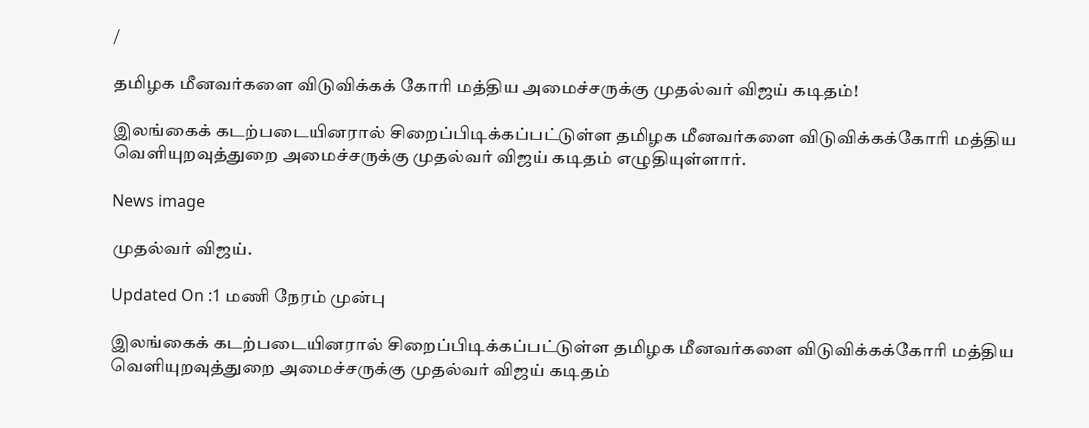/

தமிழக மீனவர்களை விடுவிக்கக் கோரி மத்திய அமைச்சருக்கு முதல்வர் விஜய் கடிதம்!

இலங்கைக் கடற்படையினரால் சிறைப்பிடிக்கப்பட்டுள்ள தமிழக மீனவர்களை விடுவிக்கக்கோரி மத்திய வெளியுறவுத்துறை அமைச்சருக்கு முதல்வர் விஜய் கடிதம் எழுதியுள்ளார்.

News image

முதல்வர் விஜய்.

Updated On :1 மணி நேரம் முன்பு

இலங்கைக் கடற்படையினரால் சிறைப்பிடிக்கப்பட்டுள்ள தமிழக மீனவர்களை விடுவிக்கக்கோரி மத்திய வெளியுறவுத்துறை அமைச்சருக்கு முதல்வர் விஜய் கடிதம்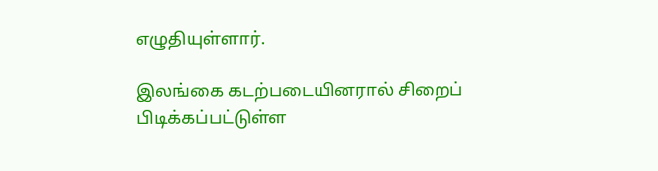எழுதியுள்ளார்.

இலங்கை கடற்படையினரால் சிறைப் பிடிக்கப்பட்டுள்ள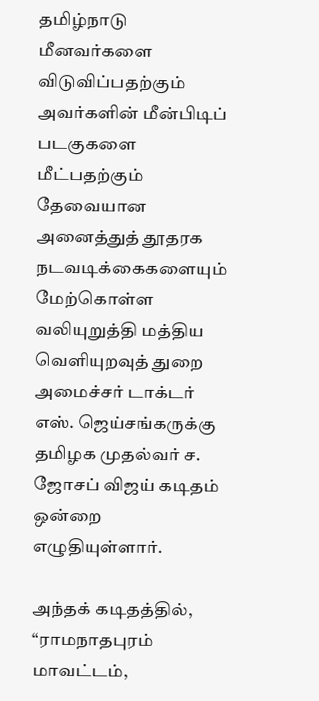தமிழ்நாடு மீனவர்களை விடுவிப்பதற்கும் அவர்களின் மீன்பிடிப் படகுகளை மீட்பதற்கும் தேவையான அனைத்துத் தூதரக நடவடிக்கைகளையும் மேற்கொள்ள வலியுறுத்தி மத்திய வெளியுறவுத் துறை அமைச்சர் டாக்டர் எஸ். ஜெய்சங்கருக்கு தமிழக முதல்வர் ச. ஜோசப் விஜய் கடிதம் ஒன்றை எழுதியுள்ளார்.

அந்தக் கடிதத்தில், “ராமநாதபுரம் மாவட்டம்,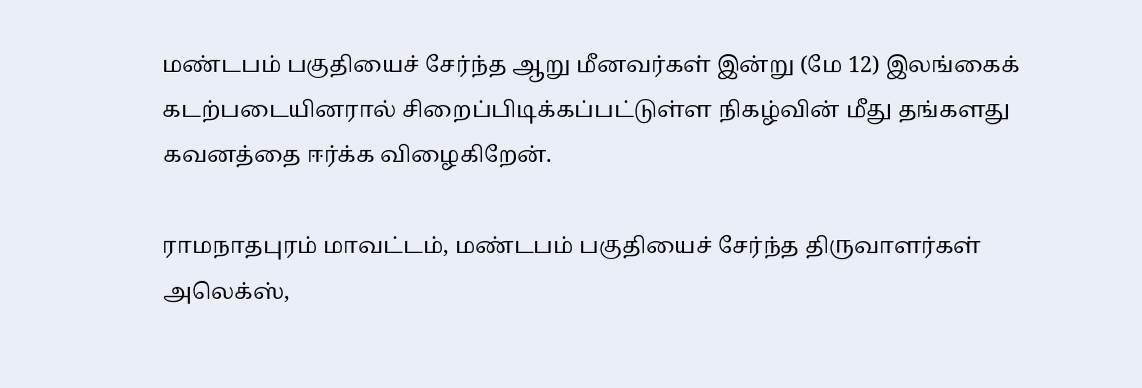மண்டபம் பகுதியைச் சேர்ந்த ஆறு மீனவர்கள் இன்று (மே 12) இலங்கைக் கடற்படையினரால் சிறைப்பிடிக்கப்பட்டுள்ள நிகழ்வின் மீது தங்களது கவனத்தை ஈர்க்க விழைகிறேன்.

ராமநாதபுரம் மாவட்டம், மண்டபம் பகுதியைச் சேர்ந்த திருவாளர்கள் அலெக்ஸ்,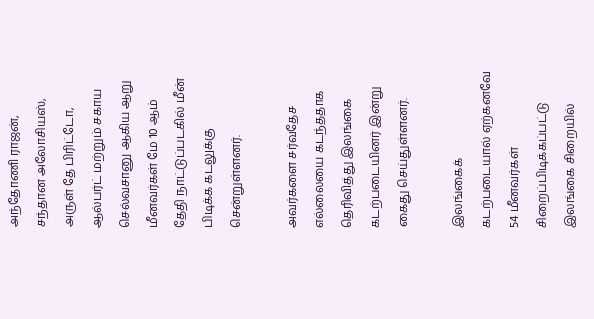அந்தோணி ராஜன், சந்தான அலோசியஸ், அருள் தே பிரிட்டோ, ஆல்பர்ட் மற்றும் சகாய செல்வசானு ஆகிய ஆறு மீனவர்கள் மே 10 ஆம் தேதி நாட்டுப்படகில் மீன் பிடிக்க கடலுக்கு சென்றுள்ளனர்.

அவர்களை சர்வதேச எல்லையை கடந்ததாக தெரிவித்து இலங்கை கடற்படையினர் இன்று கைது செய்துள்ளனர்.

இலங்கைக் கடற்படையால் ஏற்கனவே 54 மீனவர்கள் சிறைப்பிடிக்கப்பட்டு இலங்கை சிறையில்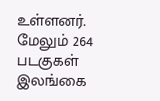உள்ளனர். மேலும் 264 படகுகள் இலங்கை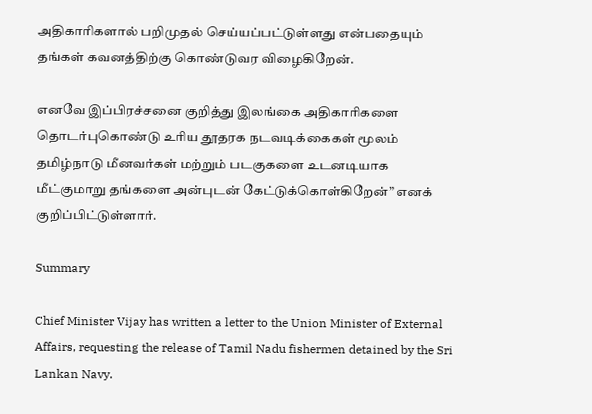அதிகாரிகளால் பறிமுதல் செய்யப்பட்டுள்ளது என்பதையும் தங்கள் கவனத்திற்கு கொண்டுவர விழைகிறேன்.

எனவே இப்பிரச்சனை குறித்து இலங்கை அதிகாரிகளை தொடர்புகொண்டு உரிய தூதரக நடவடிக்கைகள் மூலம் தமிழ்நாடு மீனவர்கள் மற்றும் படகுகளை உடனடியாக மீட்குமாறு தங்களை அன்புடன் கேட்டுக்கொள்கிறேன்” எனக் குறிப்பிட்டுள்ளார்.

Summary

Chief Minister Vijay has written a letter to the Union Minister of External Affairs, requesting the release of Tamil Nadu fishermen detained by the Sri Lankan Navy.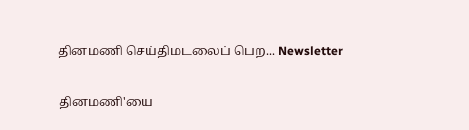தினமணி செய்திமடலைப் பெற... Newsletter

தினமணி'யை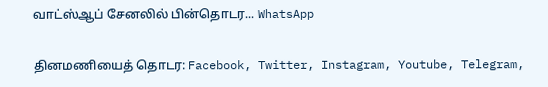வாட்ஸ்ஆப் சேனலில் பின்தொடர... WhatsApp

தினமணியைத் தொடர: Facebook, Twitter, Instagram, Youtube, Telegram,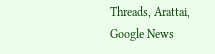Threads, Arattai, Google News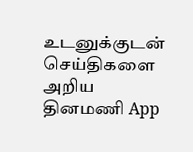உடனுக்குடன் செய்திகளை அறிய தினமணி App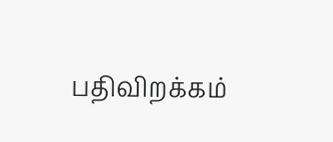பதிவிறக்கம்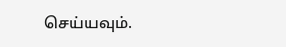செய்யவும்.